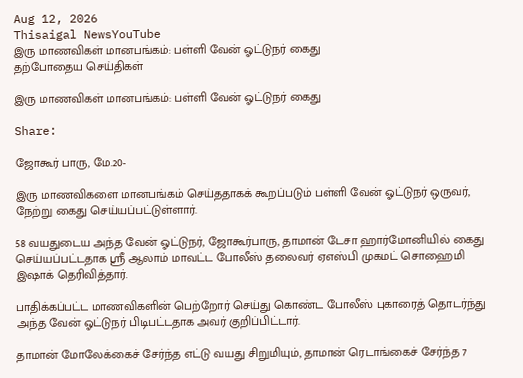Aug 12, 2026
Thisaigal NewsYouTube
இரு மாணவிகள் மானபங்கம்: பள்ளி வேன் ஓட்டுநர் கைது
தற்போதைய செய்திகள்

இரு மாணவிகள் மானபங்கம்: பள்ளி வேன் ஓட்டுநர் கைது

Share:

ஜோகூர் பாரு, மே.20-

இரு மாணவிகளை மானபங்கம் செய்ததாகக் கூறப்படும் பள்ளி வேன் ஓட்டுநர் ஒருவர், நேற்று கைது செய்யப்பட்டுள்ளார்.

58 வயதுடைய அந்த வேன் ஓட்டுநர், ஜோகூர்பாரு, தாமான் டேசா ஹார்மோனியில் கைது செய்யப்பட்டதாக ஶ்ரீ ஆலாம் மாவட்ட போலீஸ் தலைவர் ஏஎஸ்பி முகமட் சொஹைமி இஷாக் தெரிவித்தார்.

பாதிக்கப்பட்ட மாணவிகளின் பெற்றோர் செய்து கொண்ட போலீஸ் புகாரைத் தொடர்ந்து அந்த வேன் ஓட்டுநர் பிடிபட்டதாக அவர் குறிப்பிட்டார்.

தாமான் மோலேக்கைச் சேர்ந்த எட்டு வயது சிறுமியும், தாமான் ரெடாங்கைச் சேர்ந்த 7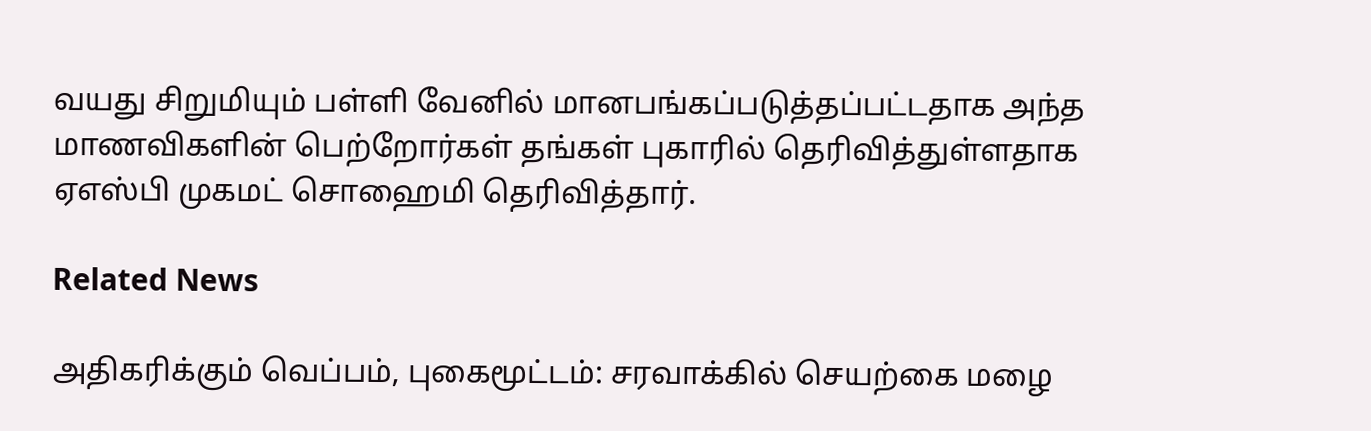வயது சிறுமியும் பள்ளி வேனில் மானபங்கப்படுத்தப்பட்டதாக அந்த மாணவிகளின் பெற்றோர்கள் தங்கள் புகாரில் தெரிவித்துள்ளதாக ஏஎஸ்பி முகமட் சொஹைமி தெரிவித்தார்.

Related News

அதிகரிக்கும் வெப்பம், புகைமூட்டம்: சரவாக்கில் செயற்கை மழை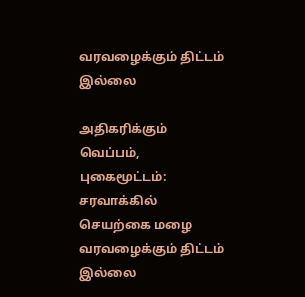வரவழைக்கும் திட்டம் இல்லை

அதிகரிக்கும் வெப்பம், புகைமூட்டம்: சரவாக்கில் செயற்கை மழை வரவழைக்கும் திட்டம் இல்லை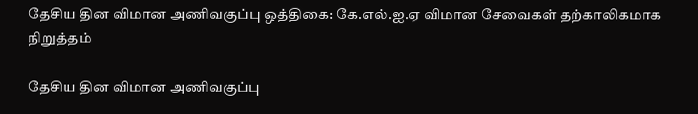தேசிய தின விமான அணிவகுப்பு ஒத்திகை: கே.எல்.ஐ.ஏ விமான சேவைகள் தற்காலிகமாக நிறுத்தம்

தேசிய தின விமான அணிவகுப்பு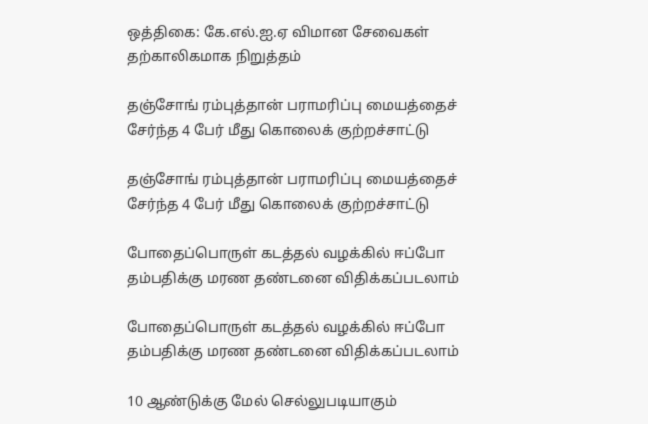ஒத்திகை: கே.எல்.ஐ.ஏ விமான சேவைகள் தற்காலிகமாக நிறுத்தம்

தஞ்சோங் ரம்புத்தான் பராமரிப்பு மையத்தைச் சேர்ந்த 4 பேர் மீது கொலைக் குற்றச்சாட்டு

தஞ்சோங் ரம்புத்தான் பராமரிப்பு மையத்தைச் சேர்ந்த 4 பேர் மீது கொலைக் குற்றச்சாட்டு

போதைப்பொருள் கடத்தல் வழக்கில் ஈப்போ தம்பதிக்கு மரண தண்டனை விதிக்கப்படலாம்

போதைப்பொருள் கடத்தல் வழக்கில் ஈப்போ தம்பதிக்கு மரண தண்டனை விதிக்கப்படலாம்

10 ஆண்டுக்கு மேல் செல்லுபடியாகும்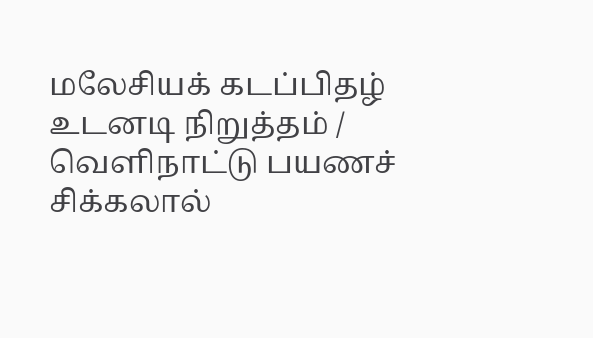மலேசியக் கடப்பிதழ் உடனடி நிறுத்தம் / வெளிநாட்டு பயணச் சிக்கலால்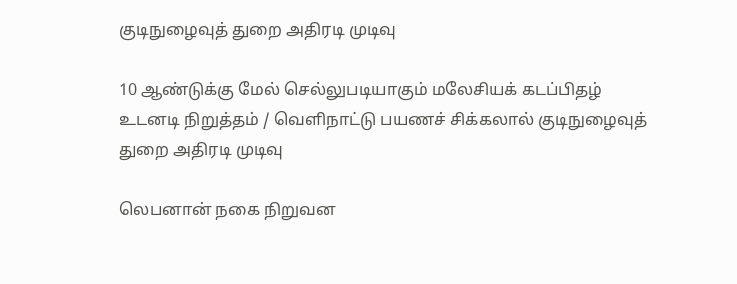குடிநுழைவுத் துறை அதிரடி முடிவு

10 ஆண்டுக்கு மேல் செல்லுபடியாகும் மலேசியக் கடப்பிதழ் உடனடி நிறுத்தம் / வெளிநாட்டு பயணச் சிக்கலால் குடிநுழைவுத் துறை அதிரடி முடிவு

லெபனான் நகை நிறுவன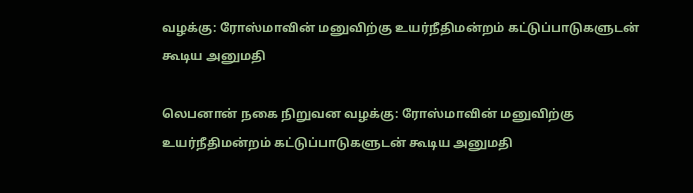வழக்கு: ரோஸ்மாவின் மனுவிற்கு உயர்நீதிமன்றம் கட்டுப்பாடுகளுடன் கூடிய அனுமதி

லெபனான் நகை நிறுவன வழக்கு: ரோஸ்மாவின் மனுவிற்கு உயர்நீதிமன்றம் கட்டுப்பாடுகளுடன் கூடிய அனுமதி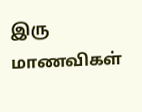இரு மாணவிகள்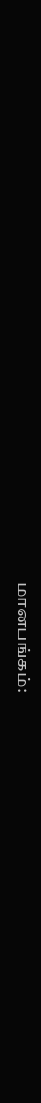மானபங்கம்: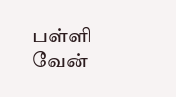பள்ளி வேன்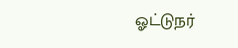ஓட்டுநர்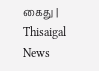கைது | Thisaigal News